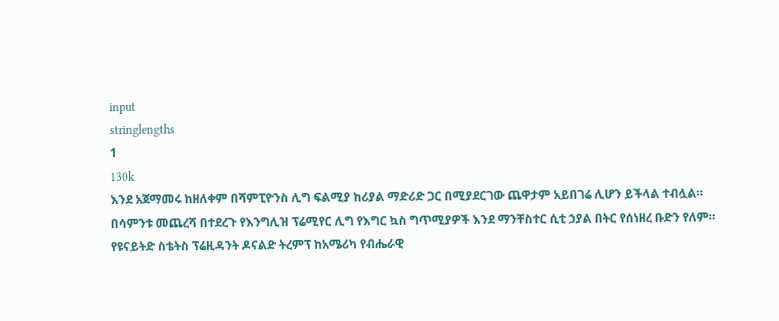input
stringlengths
1
130k
እንደ አጀማመሩ ከዘለቀም በሻምፒዮንስ ሊግ ፍልሚያ ከሪያል ማድሪድ ጋር በሚያደርገው ጨዋታም አይበገሬ ሊሆን ይችላል ተብሏል።
በሳምንቱ መጨረሻ በተደረጉ የእንግሊዝ ፕሬሚየር ሊግ የእግር ኳስ ግጥሚያዎች እንደ ማንቸስተር ሲቲ ኃያል በትር የሰነዘረ ቡድን የለም።
የዩናይትድ ስቴትስ ፕሬዚዳንት ዶናልድ ትረምፕ ከአሜሪካ የብሔራዊ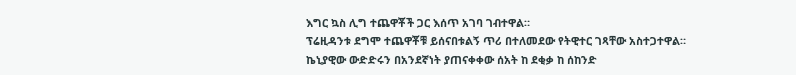እግር ኳስ ሊግ ተጨዋቾች ጋር እሰጥ አገባ ገብተዋል።
ፕሬዚዳንቱ ደግሞ ተጨዋቾቹ ይሰናበቱልኝ ጥሪ በተለመደው የትዊተር ገጻቸው አስተጋተዋል።
ኬኒያዊው ውድድሩን በአንደኛነት ያጠናቀቀው ሰአት ከ ደቂቃ ከ ሰከንድ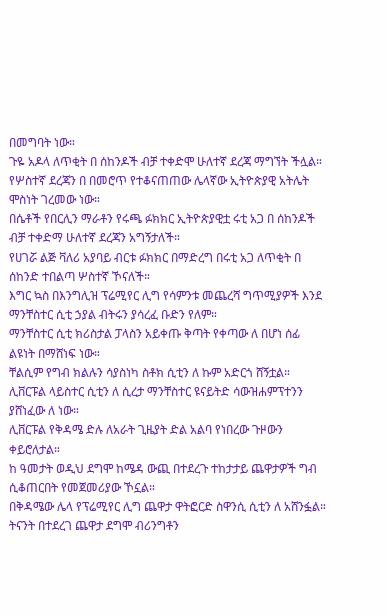በመግባት ነው።
ጉዬ አዶላ ለጥቂት በ ሰከንዶች ብቻ ተቀድሞ ሁለተኛ ደረጃ ማግኘት ችሏል።
የሦስተኛ ደረጃን በ በመሮጥ የተቆናጠጠው ሌላኛው ኢትዮጵያዊ አትሌት ሞስነት ገረመው ነው።
በሴቶች የበርሊን ማራቶን የሩጫ ፉክክር ኢትዮጵያዊቷ ሩቲ አጋ በ ሰከንዶች ብቻ ተቀድማ ሁለተኛ ደረጃን አግኝታለች።
የሀገሯ ልጅ ቫለሪ አያባይ ብርቱ ፉክክር በማድረግ በሩቲ አጋ ለጥቂት በ ሰከንድ ተበልጣ ሦስተኛ ኾናለች።
እግር ኳስ በእንግሊዝ ፕሬሚየር ሊግ የሳምንቱ መጨረሻ ግጥሚያዎች እንደ ማንቸስተር ሲቲ ኃያል ብትሩን ያሳረፈ ቡድን የለም።
ማንቸስተር ሲቲ ክሪስታል ፓላስን አይቀጡ ቅጣት የቀጣው ለ በሆነ ሰፊ ልዩነት በማሸነፍ ነው።
ቸልሲም የግብ ክልሉን ሳያስነካ ስቶክ ሲቲን ለ ኩም አድርጎ ሸኝቷል።
ሊቨርፑል ላይስተር ሲቲን ለ ሲረታ ማንቸስተር ዩናይትድ ሳውዝሐምፕተንን ያሸነፈው ለ ነው።
ሊቨርፑል የቅዳሜ ድሉ ለአራት ጊዜያት ድል አልባ የነበረው ጉዞውን ቀይሮለታል።
ከ ዓመታት ወዲህ ደግሞ ከሜዳ ውጪ በተደረጉ ተከታታይ ጨዋታዎች ግብ ሲቆጠርበት የመጀመሪያው ኾኗል።
በቅዳሜው ሌላ የፕሬሚየር ሊግ ጨዋታ ዋትፎርድ ስዋንሲ ሲቲን ለ አሸንፏል።
ትናንት በተደረገ ጨዋታ ደግሞ ብሪንግቶን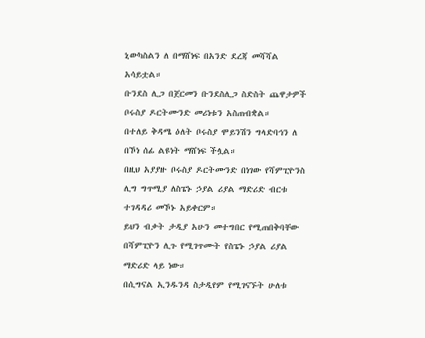ኒውካስልን ለ በማሸነፍ በአንድ ደረጃ መሻሻል አሳይቷል።
ቡንደስ ሊጋ በጀርመን ቡንደስሊጋ ስድስት ጨዋታዎች ቦሩስያ ዶርትሙንድ መሪነቱን አስጠብቋል።
በተለይ ቅዳሜ ዕለት ቦሩስያ ሞይንሽን ግላድባኅን ለ በኾነ ሰፊ ልዩነት ማሸነፍ ችሏል።
በዚህ አያያዙ ቦሩስያ ዶርትሙንድ በነገው የሻምፒዮንስ ሊግ ግጥሚያ ለስፔኑ ኃያል ሪያል ማድሪድ ብርቱ ተገዳዳሪ መኾኑ አይቀርም።
ይህን ብቃት ታዲያ አሁን መተግበር የሚጠበቅባቸው በሻምፒዮን ሊጉ የሚገጥሙት የስፔኑ ኃያል ሪያል ማድሪድ ላይ ነው።
በሲግናል ኢንዱንዳ ስታዲየም የሚገናኙት ሁለቱ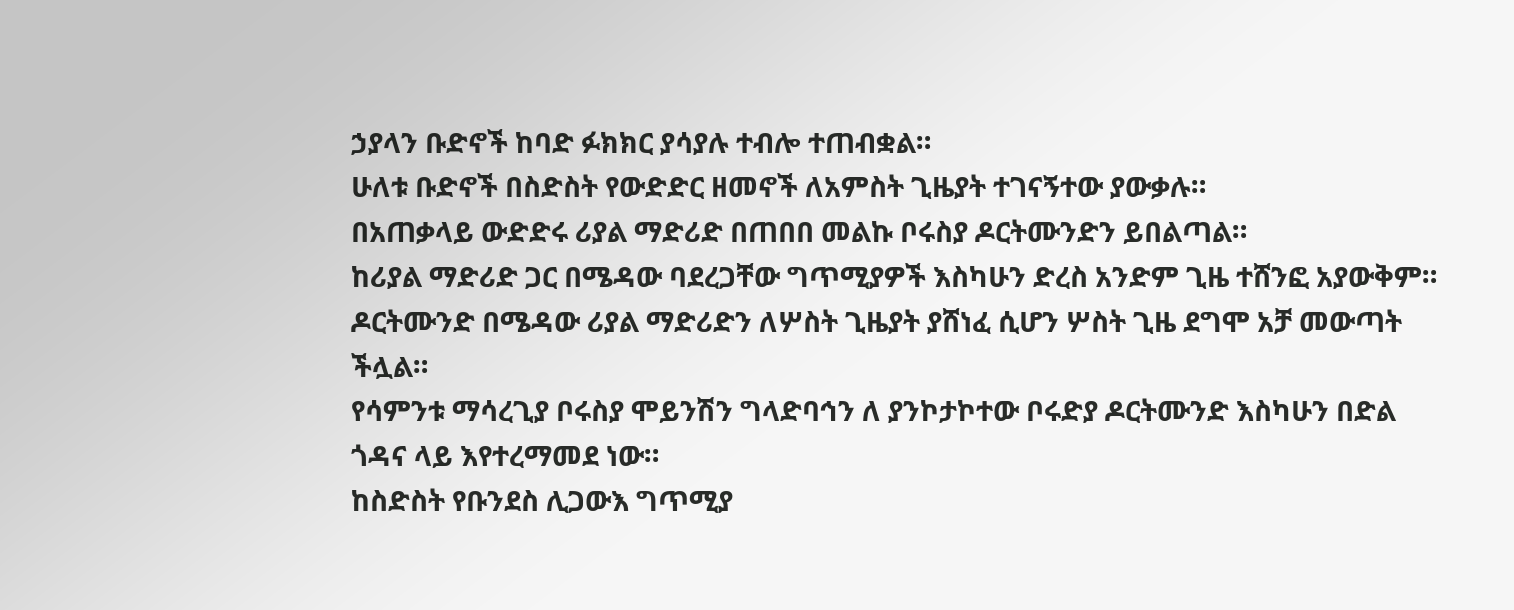ኃያላን ቡድኖች ከባድ ፉክክር ያሳያሉ ተብሎ ተጠብቋል።
ሁለቱ ቡድኖች በስድስት የውድድር ዘመኖች ለአምስት ጊዜያት ተገናኝተው ያውቃሉ።
በአጠቃላይ ውድድሩ ሪያል ማድሪድ በጠበበ መልኩ ቦሩስያ ዶርትሙንድን ይበልጣል።
ከሪያል ማድሪድ ጋር በሜዳው ባደረጋቸው ግጥሚያዎች እስካሁን ድረስ አንድም ጊዜ ተሸንፎ አያውቅም።
ዶርትሙንድ በሜዳው ሪያል ማድሪድን ለሦስት ጊዜያት ያሸነፈ ሲሆን ሦስት ጊዜ ደግሞ አቻ መውጣት ችሏል።
የሳምንቱ ማሳረጊያ ቦሩስያ ሞይንሽን ግላድባኅን ለ ያንኮታኮተው ቦሩድያ ዶርትሙንድ እስካሁን በድል ጎዳና ላይ እየተረማመደ ነው።
ከስድስት የቡንደስ ሊጋውእ ግጥሚያ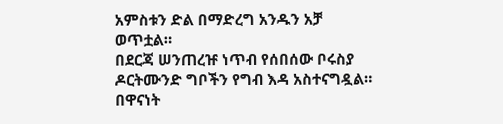አምስቱን ድል በማድረግ አንዱን አቻ ወጥቷል።
በደርጃ ሠንጠረዡ ነጥብ የሰበሰው ቦሩስያ ዶርትሙንድ ግቦችን የግብ እዳ አስተናግዷል።
በዋናነት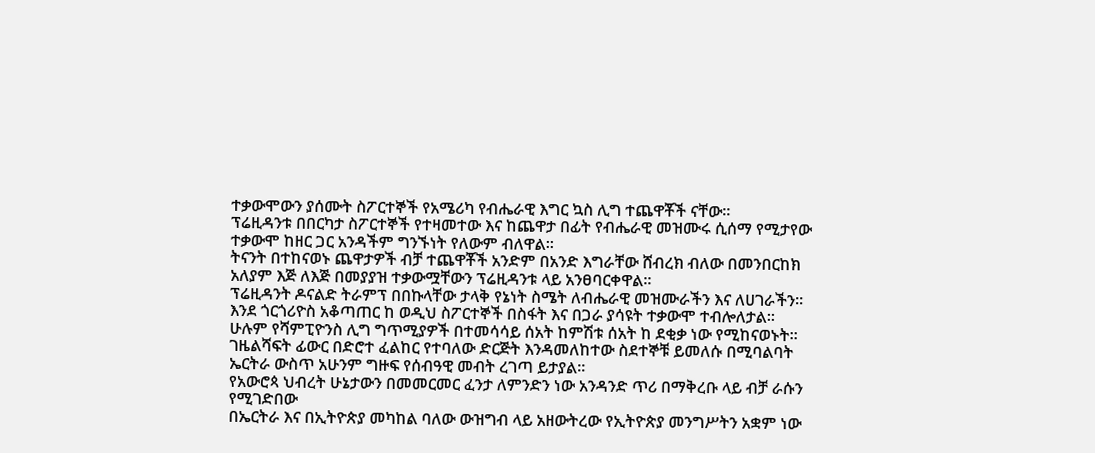ተቃውሞውን ያሰሙት ስፖርተኞች የአሜሪካ የብሔራዊ እግር ኳስ ሊግ ተጨዋቾች ናቸው።
ፕሬዚዳንቱ በበርካታ ስፖርተኞች የተዛመተው እና ከጨዋታ በፊት የብሔራዊ መዝሙሩ ሲሰማ የሚታየው ተቃውሞ ከዘር ጋር አንዳችም ግንኙነት የለውም ብለዋል።
ትናንት በተከናወኑ ጨዋታዎች ብቻ ተጨዋቾች አንድም በአንድ እግራቸው ሸብረክ ብለው በመንበርከክ አለያም እጅ ለእጅ በመያያዝ ተቃውሟቸውን ፕሬዚዳንቱ ላይ አንፀባርቀዋል።
ፕሬዚዳንት ዶናልድ ትራምፕ በበኩላቸው ታላቅ የኔነት ስሜት ለብሔራዊ መዝሙራችን እና ለሀገራችን።
እንደ ጎርጎሪዮስ አቆጣጠር ከ ወዲህ ስፖርተኞች በስፋት እና በጋራ ያሳዩት ተቃውሞ ተብሎለታል።
ሁሉም የሻምፒዮንስ ሊግ ግጥሚያዎች በተመሳሳይ ሰአት ከምሽቱ ሰአት ከ ደቂቃ ነው የሚከናወኑት።
ገዜልሻፍት ፊውር በድሮተ ፈልከር የተባለው ድርጅት እንዳመለከተው ስደተኞቹ ይመለሱ በሚባልባት ኤርትራ ውስጥ አሁንም ግዙፍ የሰብዓዊ መብት ረገጣ ይታያል።
የአውሮጳ ህብረት ሁኔታውን በመመርመር ፈንታ ለምንድን ነው አንዳንድ ጥሪ በማቅረቡ ላይ ብቻ ራሱን የሚገድበው
በኤርትራ እና በኢትዮጵያ መካከል ባለው ውዝግብ ላይ አዘውትረው የኢትዮጵያ መንግሥትን አቋም ነው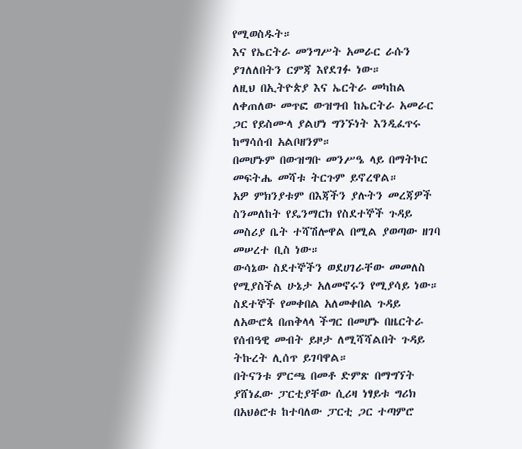የሚወስዱት።
እና የኤርትራ መንግሥት አመራር ራሱን ያገለለበትን ርምጃ እየደገፉ ነው።
ለዚህ በኢትዮጵያ እና ኤርትራ መካከል ለቀጠለው መጥፎ ውዝግብ ከኤርትራ አመራር ጋር የይስሙላ ያልሆነ ግንኙነት እንዲፈጥሩ ከማሳሰብ አልቦዘንም።
በመሆኑም በውዝግቡ መንሥዔ ላይ በማትኮር መፍትሔ መሻቱ ትርጉም ይኖረዋል።
አዎ ምክንያቱም በእጃችን ያሉትን መረጃዎች ስንመለከት የዴንማርክ የስደተኞች ጉዳይ መስሪያ ቤት ተሻሽሎዋል በሚል ያወጣው ዘገባ መሠረተ ቢስ ነው።
ውሳኔው ስደተኞችን ወደሀገራቸው መመለስ የሚያስችል ሁኔታ አለመኖሩን የሚያሳይ ነው።
ስደተኞች የመቀበል አለመቀበል ጉዳይ ለአውሮጳ በጠቅላላ ችግር በመሆኑ በዜርትራ የሰብዓዊ መብት ይዞታ ለሚሻሻልበት ጉዳይ ትኩረት ሊሰጥ ይገባዋል።
በትናንቱ ምርጫ በመቶ ድምጽ በማግኘት ያሸነፈው ፓርቲያቸው ሲሪዛ ነፃይቱ ግሪክ በአህፅሮቱ ከተባለው ፓርቲ ጋር ተጣምሮ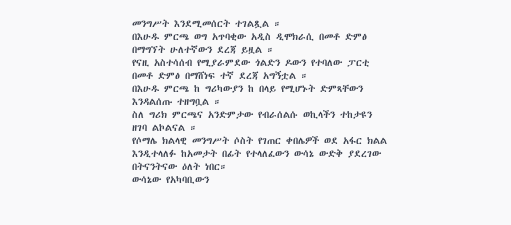መንግሥት እንደሚመሰርት ተገልጿል ።
በእሁዱ ምርጫ ወግ አጥባቂው አዲስ ዲሞክራሲ በመቶ ድምፅ በማግኘት ሁለተኛውን ደረጃ ይዟል ።
የናዚ አስተሳሰብ የሚያራምደው ጎልድን ዶውን የተባለው ፓርቲ በመቶ ድምፅ በማሸነፍ ተኛ ደረጃ አግኝቷል ።
በእሁዱ ምርጫ ከ ግሪካውያን ከ በላይ የሚሆኑት ድምጻቸውን እንዳልሰጡ ተዘግቧል ።
ስለ ግሪክ ምርጫና አንድምታው የብራሰልሱ ወኪላችን ተከታዩን ዘገባ ልኮልናል ።
የሶማሌ ክልላዊ መንግሥት ሶስት የገጠር ቀበሌዎች ወደ አፋር ክልል እንዲተላለፉ ከአመታት በፊት የተላለፈውን ውሳኔ ውድቅ ያደረገው በትናንትናው ዕለት ነበር።
ውሳኔው የአካባቢውን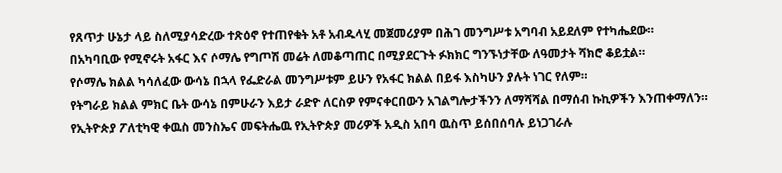የጸጥታ ሁኔታ ላይ ስለሚያሳድረው ተጽዕኖ የተጠየቁት አቶ አብዱላሂ መጀመሪያም በሕገ መንግሥቱ አግባብ አይደለም የተካሔደው።
በአካባቢው የሚኖሩት አፋር እና ሶማሌ የግጦሽ መሬት ለመቆጣጠር በሚያደርጉት ፉክክር ግንኙነታቸው ለዓመታት ሻክሮ ቆይቷል።
የሶማሌ ክልል ካሳለፈው ውሳኔ በኋላ የፌድራል መንግሥቱም ይሁን የአፋር ክልል በይፋ እስካሁን ያሉት ነገር የለም።
የትግራይ ክልል ምክር ቤት ውሳኔ በምሁራን እይታ ራድዮ ለርስዎ የምናቀርበውን አገልግሎታችንን ለማሻሻል በማሰብ ኩኪዎችን እንጠቀማለን።
የኢትዮጵያ ፖለቲካዊ ቀዉስ መንስኤና መፍትሔዉ የኢትዮጵያ መሪዎች አዲስ አበባ ዉስጥ ይሰበሰባሉ ይነጋገራሉ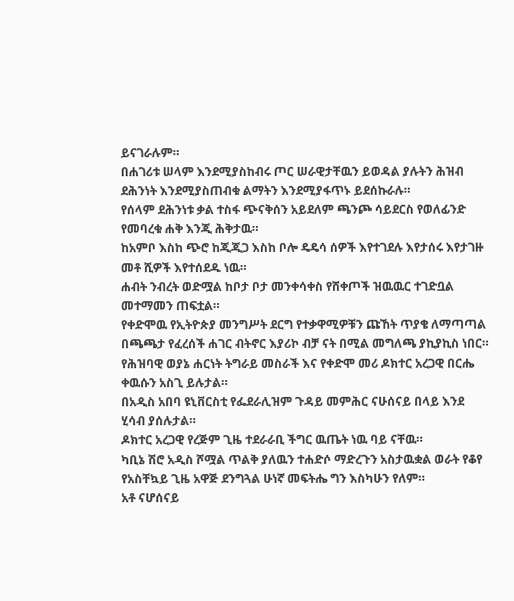ይናገራሉም።
በሐገሪቱ ሠላም እንደሚያስከብሩ ጦር ሠራዊታቸዉን ይወዳል ያሉትን ሕዝብ ደሕንነት እንደሚያስጠብቁ ልማትን እንደሚያፋጥኑ ይደሰኩራሉ።
የሰላም ደሕንነቱ ቃል ተስፋ ጭናቅሰን አይደለም ጫንጮ ሳይደርስ የወለፊንድ የመባረቁ ሐቅ እንጂ ሕቅታዉ።
ከአምቦ እስከ ጭሮ ከጂጂጋ እስከ ቦሎ ዴዴሳ ሰዎች እየተገደሉ እየታሰሩ እየታገዙ መቶ ሺዎች እየተሰደዱ ነዉ።
ሐብት ንብረት ወድሟል ከቦታ ቦታ መንቀሳቀስ የሸቀጦች ዝዉዉር ተገድቧል መተማመን ጠፍቷል።
የቀድሞዉ የኢትዮጵያ መንግሥት ደርግ የተቃዋሚዎቹን ጩኸት ጥያቄ ለማጣጣል በጫጫታ የፈረሰች ሐገር ብትኖር እያሪኮ ብቻ ናት በሚል መግለጫ ያኪያኪስ ነበር።
የሕዝባዊ ወያኔ ሐርነት ትግራይ መስራች እና የቀድሞ መሪ ዶክተር አረጋዊ በርሔ ቀዉሱን አስጊ ይሉታል።
በአዲስ አበባ ዩኒቨርስቲ የፌደራሊዝም ጉዳይ መምሕር ናሁሰናይ በላይ እንደ ሂሳብ ያሰሉታል።
ዶክተር አረጋዊ የረጅም ጊዜ ተደራራቢ ችግር ዉጤት ነዉ ባይ ናቸዉ።
ካቢኔ ሽሮ አዲስ ሾሟል ጥልቅ ያለዉን ተሐድሶ ማድረጉን አስታዉቋል ወራት የቆየ የአስቸኳይ ጊዜ አዋጅ ደንግጓል ሁነኛ መፍትሔ ግን እስካሁን የለም።
አቶ ናሆሰናይ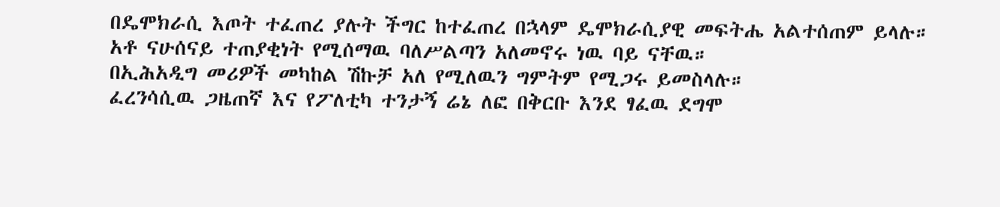በዴሞክራሲ እጦት ተፈጠረ ያሉት ችግር ከተፈጠረ በኋላም ዴሞክራሲያዊ መፍትሔ አልተሰጠም ይላሉ።
አቶ ናሁሰናይ ተጠያቂነት የሚሰማዉ ባለሥልጣን አለመኖሩ ነዉ ባይ ናቸዉ።
በኢሕአዲግ መሪዎች መካከል ሽኩቻ አለ የሚለዉን ግምትም የሚጋሩ ይመስላሉ።
ፈረንሳሲዉ ጋዜጠኛ እና የፖለቲካ ተንታኝ ሬኔ ለፎ በቅርቡ እንደ ፃፈዉ ደግሞ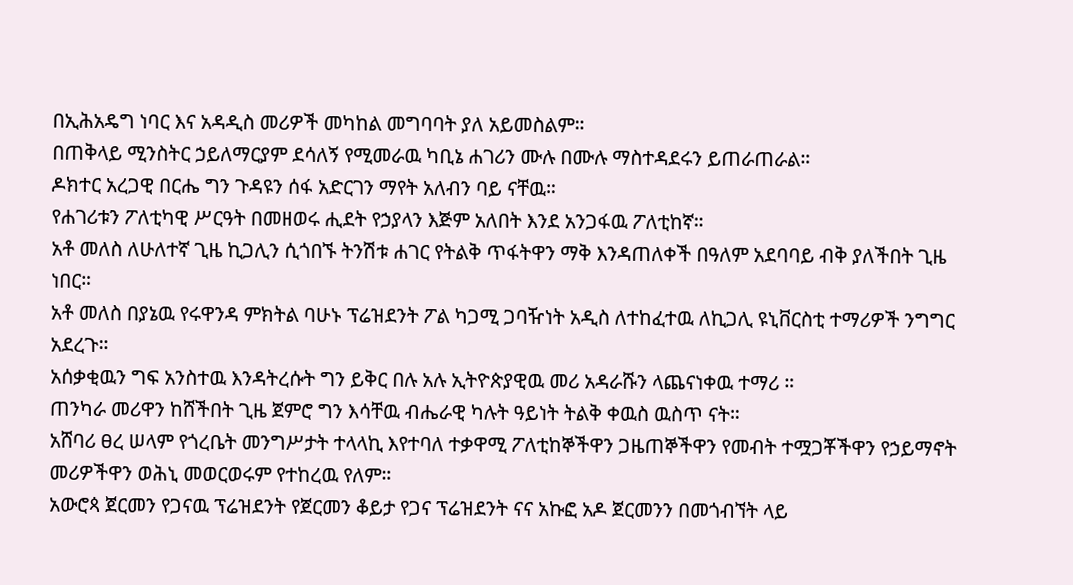በኢሕአዴግ ነባር እና አዳዲስ መሪዎች መካከል መግባባት ያለ አይመስልም።
በጠቅላይ ሚንስትር ኃይለማርያም ደሳለኝ የሚመራዉ ካቢኔ ሐገሪን ሙሉ በሙሉ ማስተዳደሩን ይጠራጠራል።
ዶክተር አረጋዊ በርሔ ግን ጉዳዩን ሰፋ አድርገን ማየት አለብን ባይ ናቸዉ።
የሐገሪቱን ፖለቲካዊ ሥርዓት በመዘወሩ ሒደት የኃያላን እጅም አለበት እንደ አንጋፋዉ ፖለቲከኛ።
አቶ መለስ ለሁለተኛ ጊዜ ኪጋሊን ሲጎበኙ ትንሽቱ ሐገር የትልቅ ጥፋትዋን ማቅ እንዳጠለቀች በዓለም አደባባይ ብቅ ያለችበት ጊዜ ነበር።
አቶ መለስ በያኔዉ የሩዋንዳ ምክትል ባሁኑ ፕሬዝደንት ፖል ካጋሚ ጋባዥነት አዲስ ለተከፈተዉ ለኪጋሊ ዩኒቨርስቲ ተማሪዎች ንግግር አደረጉ።
አሰቃቂዉን ግፍ አንስተዉ እንዳትረሱት ግን ይቅር በሉ አሉ ኢትዮጵያዊዉ መሪ አዳራሹን ላጨናነቀዉ ተማሪ ።
ጠንካራ መሪዋን ከሸችበት ጊዜ ጀምሮ ግን እሳቸዉ ብሔራዊ ካሉት ዓይነት ትልቅ ቀዉስ ዉስጥ ናት።
አሸባሪ ፀረ ሠላም የጎረቤት መንግሥታት ተላላኪ እየተባለ ተቃዋሚ ፖለቲከኞችዋን ጋዜጠኞችዋን የመብት ተሟጋቾችዋን የኃይማኖት መሪዎችዋን ወሕኒ መወርወሩም የተከረዉ የለም።
አውሮጳ ጀርመን የጋናዉ ፕሬዝደንት የጀርመን ቆይታ የጋና ፕሬዝደንት ናና አኩፎ አዶ ጀርመንን በመጎብኘት ላይ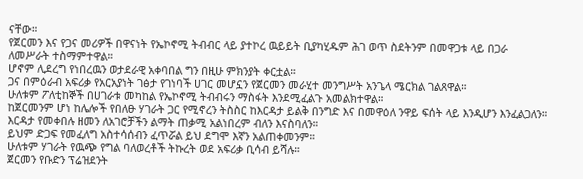ናቸው።
የጀርመን እና የጋና መሪዎች በዋናነት የኤኮኖሚ ትብብር ላይ ያተኮረ ዉይይት ቢያካሂዱም ሕገ ወጥ ስደትንም በመዋጋቱ ላይ በጋራ ለመሥራት ተስማምተዋል።
ሆኖም ሊደረግ የነበረዉን ወታደራዊ አቀባበል ግን በዚሁ ምክንያት ቀርቷል።
ጋና በምዕራብ አፍሪቃ የአርአያነት ገፅታ የገነባች ሀገር መሆኗን የጀርመን መራሂተ መንግሥት አንጌላ ሜርክል ገልጸዋል።
ሁለቱም ፖለቲከኞች በሀገራቱ መካከል የኤኮኖሚ ትብብሩን ማስፋት እንደሚፈልጉ አመልክተዋል።
ከጀርመንም ሆነ ከሌሎች የበለፁ ሃገራት ጋር የሚኖረን ትስስር ከእርዳታ ይልቅ በንግድ እና በመዋዕለ ንዋይ ፍሰት ላይ እንዲሆን እንፈልጋለን።
እርዳታ የመቀበሉ ዘመን ለአገሮቻችን ልማት ጠቃሚ አልነበረም ብለን እናስባለን።
ይህም ድጋፍ የመፈለግ አስተሳሰብን ፈጥሯል ይህ ደግሞ እኛን አልጠቀመንም።
ሁለቱም ሃገራት የዉጭ የግል ባለወረቶች ትኩረት ወደ አፍሪቃ ቢሳብ ይሻሉ።
ጀርመን የቡድን ፕሬዝደንት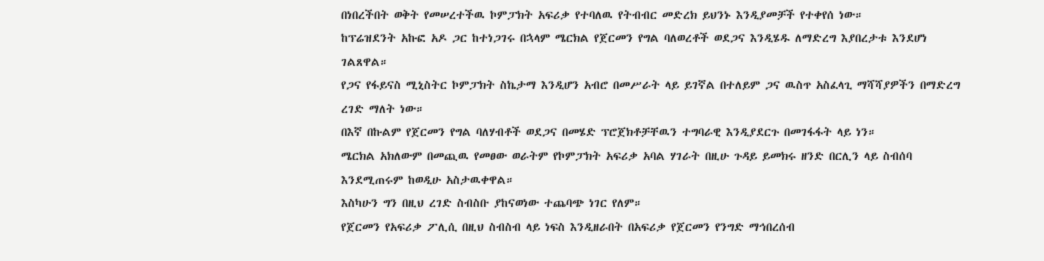በነበረችበት ወቅት የመሠረተችዉ ኮምፓክት አፍሪቃ የተባለዉ የትብብር መድረክ ይህንኑ እንዲያመቻች የተቀየሰ ነው።
ከፕሬዝደንት አኩፎ አዶ ጋር ከተነጋገሩ በኋላም ሜርክል የጀርመን የግል ባለወረቶች ወደጋና እንዲሄዱ ለማድረግ እያበረታቱ እንደሆነ ገልጸዋል።
የጋና የፋይናስ ሚኒስትር ኮምፓክት ስኬታማ እንዲሆን አብሮ በመሥራት ላይ ይገኛል በተለይም ጋና ዉስጥ አስፈላጊ ማሻሻያዎችን በማድረግ ረገድ ማለት ነው።
በእኛ በኩልም የጀርመን የግል ባለሃብቶች ወደጋና በመሄድ ፕሮጀክቶቻቸዉን ተግባራዊ እንዲያደርጉ በመገፋፋት ላይ ነን።
ሜርክል አክለውም በመጪዉ የመፀው ወራትም የኮምፓክት አፍሪቃ አባል ሃገራት በዚሁ ጉዳይ ይመክሩ ዘንድ በርሊን ላይ ስብሰባ እንደሚጠሩም ከወዲሁ አስታዉቀዋል።
እስካሁን ግን በዚህ ረገድ ስብስቡ ያከናወነው ተጨባጭ ነገር የለም።
የጀርመን የአፍሪቃ ፖሊሲ በዚህ ስብስብ ላይ ነፍስ እንዲዘራበት በአፍሪቃ የጀርመን የንግድ ማኅበረሰብ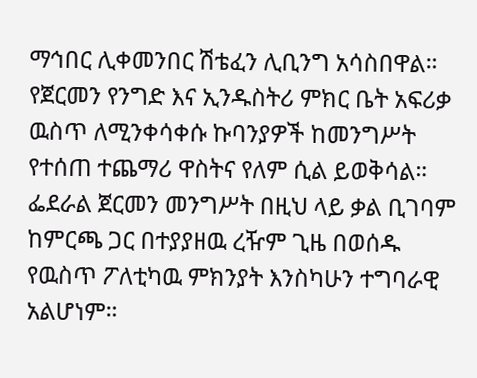ማኅበር ሊቀመንበር ሽቴፈን ሊቢንግ አሳስበዋል።
የጀርመን የንግድ እና ኢንዱስትሪ ምክር ቤት አፍሪቃ ዉስጥ ለሚንቀሳቀሱ ኩባንያዎች ከመንግሥት የተሰጠ ተጨማሪ ዋስትና የለም ሲል ይወቅሳል።
ፌደራል ጀርመን መንግሥት በዚህ ላይ ቃል ቢገባም ከምርጫ ጋር በተያያዘዉ ረዥም ጊዜ በወሰዱ የዉስጥ ፖለቲካዉ ምክንያት እንስካሁን ተግባራዊ አልሆነም።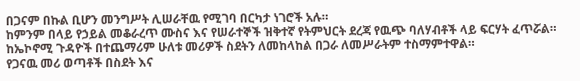በጋናም በኩል ቢሆን መንግሥት ሊሠራቸዉ የሚገባ በርካታ ነገሮች አሉ።
ከምንም በላይ የኃይል መቆራረጥ ሙስና እና የሠራተኞች ዝቅተኛ የትምህርት ደረጃ የዉጭ ባለሃብቶች ላይ ፍርሃት ፈጥሯል።
ከኤኮኖሚ ጉዳዮች በተጨማሪም ሁለቱ መሪዎች ስደትን ለመከላከል በጋራ ለመሥራትም ተስማምተዋል።
የጋናዉ መሪ ወጣቶች በስደት እና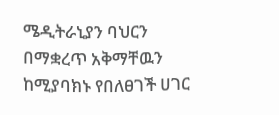ሜዲትራኒያን ባህርን በማቋረጥ አቅማቸዉን ከሚያባክኑ የበለፀገች ሀገር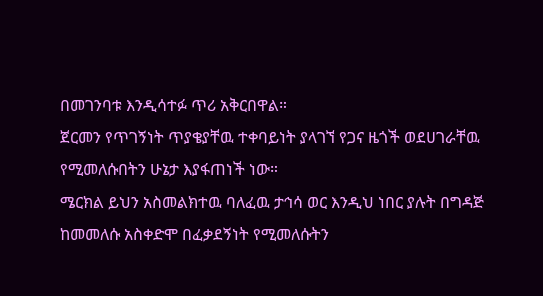በመገንባቱ እንዲሳተፉ ጥሪ አቅርበዋል።
ጀርመን የጥገኝነት ጥያቄያቸዉ ተቀባይነት ያላገኘ የጋና ዜጎች ወደሀገራቸዉ የሚመለሱበትን ሁኔታ እያፋጠነች ነው።
ሜርክል ይህን አስመልክተዉ ባለፈዉ ታኅሳ ወር እንዲህ ነበር ያሉት በግዳጅ ከመመለሱ አስቀድሞ በፈቃደኝነት የሚመለሱትን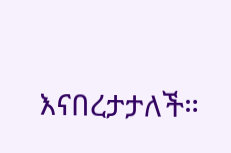እናበረታታለች።